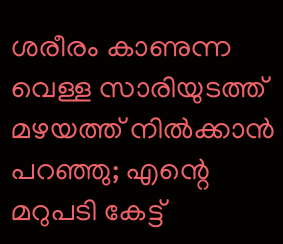ശരീരം കാണുന്ന വെള്ള സാരിയുടത്ത് മഴയത്ത് നില്‍ക്കാന്‍ പറഞ്ഞു; എന്റെ മറുപടി കേട്ട്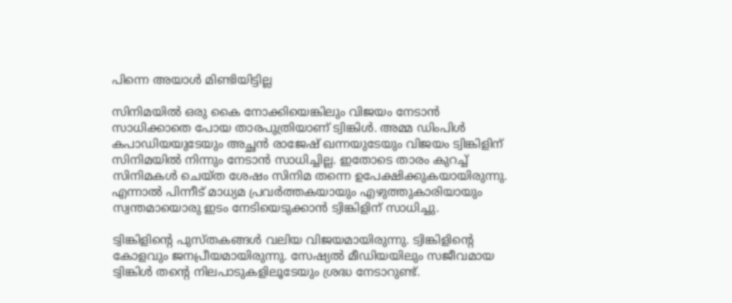പിന്നെ അയാള്‍ മിണ്ടിയിട്ടില്ല

സിനിമയില്‍ ഒരു കൈ നോക്കിയെങ്കിലും വിജയം നേടാന്‍ സാധിക്കാതെ പോയ താരപുത്രിയാണ് ട്വിങ്കിള്‍. അമ്മ ഡിംപിള്‍ കപാഡിയയുടേയും അച്ഛന്‍ രാജേഷ് ഖന്നയുടേയും വിജയം ട്വിങ്കിളിന് സിനിമയില്‍ നിന്നും നേടാന്‍ സാധിച്ചില്ല. ഇതോടെ താരം കുറച്ച് സിനിമകള്‍ ചെയ്ത ശേഷം സിനിമ തന്നെ ഉപേക്ഷിക്കുകയായിരുന്നു. എന്നാല്‍ പിന്നീട് മാധ്യമ പ്രവര്‍ത്തകയായും എഴുത്തുകാരിയായും സ്വന്തമായൊരു ഇടം നേടിയെടുക്കാന്‍ ട്വിങ്കിളിന് സാധിച്ചു.

ട്വിങ്കിളിന്റെ പുസ്തകങ്ങള്‍ വലിയ വിജയമായിരുന്നു. ട്വിങ്കിളിന്റെ കോളവും ജനപ്രീയമായിരുന്നു. സേഷ്യല്‍ മീഡിയയിലും സജീവമായ ട്വിങ്കിള്‍ തന്റെ നിലപാടുകളിലൂടേയും ശ്രദ്ധ നേടാറുണ്ട്.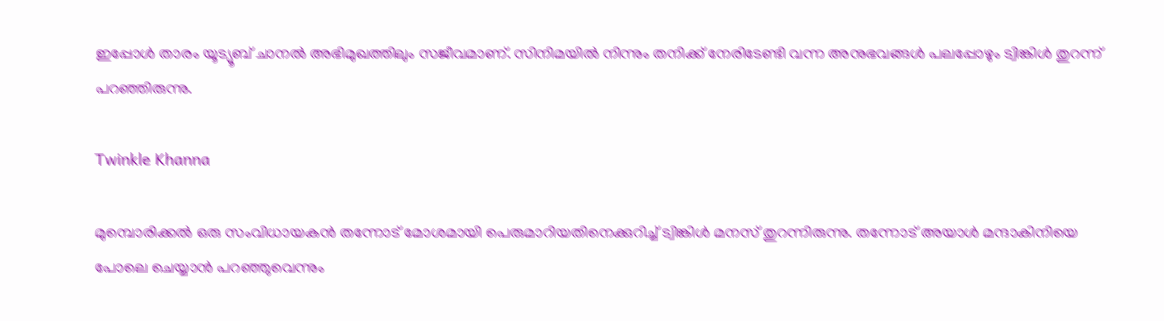ഇപ്പോള്‍ താരം യൂട്യൂബ് ചാനല്‍ അഭിമുഖത്തിലും സജീവമാണ്. സിനിമയില്‍ നിന്നും തനിക്ക് നേരിടേണ്ടി വന്ന അനുഭവങ്ങള്‍ പലപ്പോഴും ട്വിങ്കിള്‍ തുറന്ന് പറഞ്ഞിരുന്നു.

Twinkle Khanna

മുമ്പൊരിക്കല്‍ ഒരു സംവിധായകന്‍ തന്നോട് മോശമായി പെരുമാറിയതിനെക്കുറിച്ച് ട്വിങ്കിള്‍ മനസ് തുറന്നിരുന്നു. തന്നോട് അയാള്‍ മന്ദാകിനിയെ പോലെ ചെയ്യാന്‍ പറഞ്ഞുവെന്നും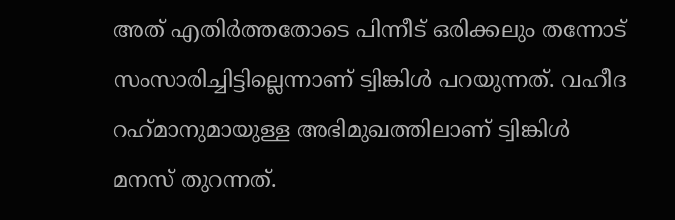അത് എതിര്‍ത്തതോടെ പിന്നീട് ഒരിക്കലും തന്നോട് സംസാരിച്ചിട്ടില്ലെന്നാണ് ട്വിങ്കിള്‍ പറയുന്നത്. വഹീദ റഹ്‌മാനുമായുള്ള അഭിമുഖത്തിലാണ് ട്വിങ്കിള്‍ മനസ് തുറന്നത്.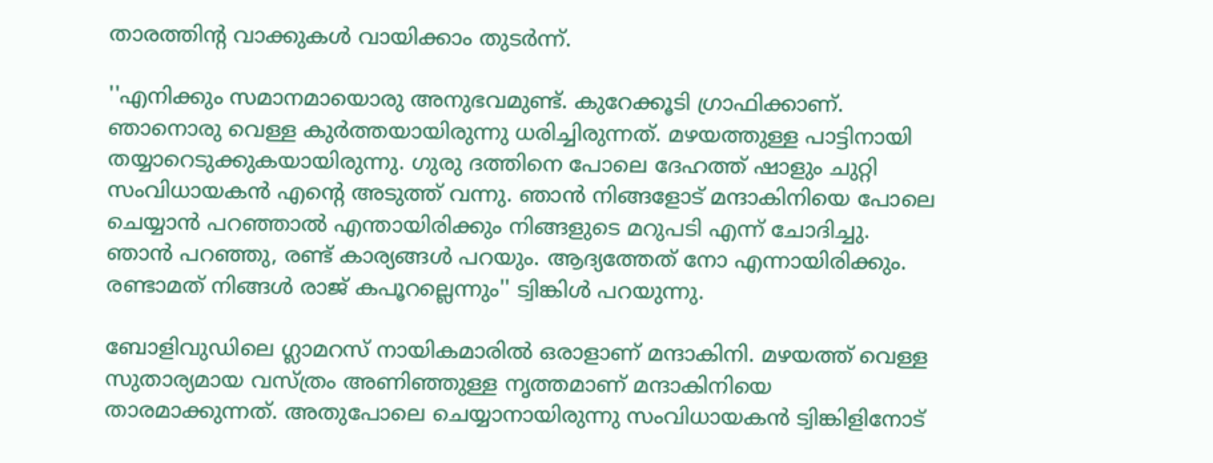താരത്തിന്റ വാക്കുകള്‍ വായിക്കാം തുടര്‍ന്ന്.

''എനിക്കും സമാനമായൊരു അനുഭവമുണ്ട്. കുറേക്കൂടി ഗ്രാഫിക്കാണ്. ഞാനൊരു വെള്ള കുര്‍ത്തയായിരുന്നു ധരിച്ചിരുന്നത്. മഴയത്തുള്ള പാട്ടിനായി തയ്യാറെടുക്കുകയായിരുന്നു. ഗുരു ദത്തിനെ പോലെ ദേഹത്ത് ഷാളും ചുറ്റി സംവിധായകന്‍ എന്റെ അടുത്ത് വന്നു. ഞാന്‍ നിങ്ങളോട് മന്ദാകിനിയെ പോലെ ചെയ്യാന്‍ പറഞ്ഞാല്‍ എന്തായിരിക്കും നിങ്ങളുടെ മറുപടി എന്ന് ചോദിച്ചു. ഞാന്‍ പറഞ്ഞു, രണ്ട് കാര്യങ്ങള്‍ പറയും. ആദ്യത്തേത് നോ എന്നായിരിക്കും. രണ്ടാമത് നിങ്ങള്‍ രാജ് കപൂറല്ലെന്നും'' ട്വിങ്കിള്‍ പറയുന്നു.

ബോളിവുഡിലെ ഗ്ലാമറസ് നായികമാരില്‍ ഒരാളാണ് മന്ദാകിനി. മഴയത്ത് വെള്ള സുതാര്യമായ വസ്ത്രം അണിഞ്ഞുള്ള നൃത്തമാണ് മന്ദാകിനിയെ താരമാക്കുന്നത്. അതുപോലെ ചെയ്യാനായിരുന്നു സംവിധായകന്‍ ട്വിങ്കിളിനോട്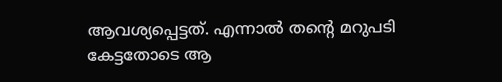ആവശ്യപ്പെട്ടത്. എന്നാല്‍ തന്റെ മറുപടി കേട്ടതോടെ ആ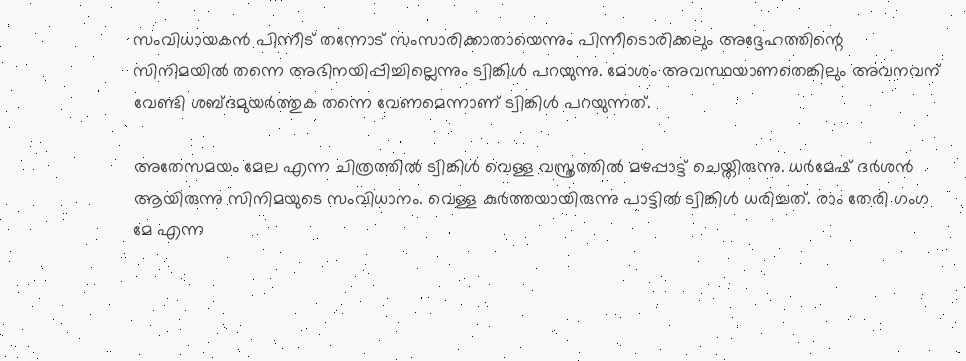സംവിധായകന്‍ പിന്നീട് തന്നോട് സംസാരിക്കാതായെന്നും പിന്നീടൊരിക്കലും അദ്ദേഹത്തിന്റെ സിനിമയില്‍ തന്നെ അഭിനയിപ്പിച്ചില്ലെന്നും ട്വിങ്കിള്‍ പറയുന്നു. മോശം അവസ്ഥയാണതെങ്കിലും അവനവന് വേണ്ടി ശബ്ദമുയര്‍ത്തുക തന്നെ വേണമെന്നാണ് ട്വിങ്കിള്‍ പറയുന്നത്.

അതേസമയം മേല എന്ന ചിത്രത്തില്‍ ട്വിങ്കിള്‍ വെള്ള വസ്ത്രത്തില്‍ മഴപ്പാട്ട് ചെയ്തിരുന്നു. ധര്‍മേഷ് ദര്‍ശന്‍ ആയിരുന്നു സിനിമയുടെ സംവിധാനം. വെള്ള കുര്‍ത്തയായിരുന്നു പാട്ടില്‍ ട്വിങ്കിള്‍ ധരിച്ചത്. രാം തേരി ഗംഗ മേ എന്ന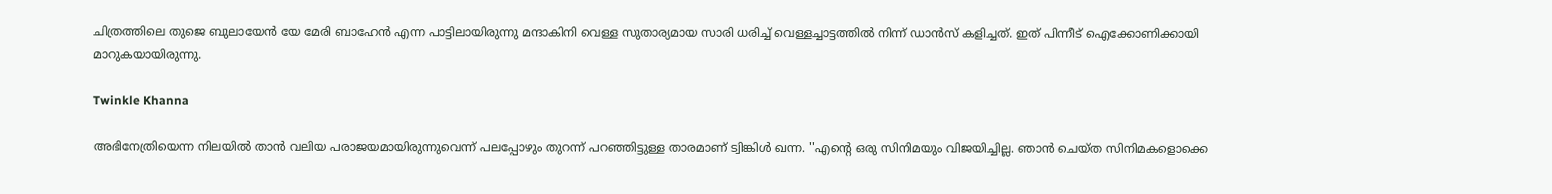ചിത്രത്തിലെ തുജെ ബുലായേന്‍ യേ മേരി ബാഹേന്‍ എന്ന പാട്ടിലായിരുന്നു മന്ദാകിനി വെള്ള സുതാര്യമായ സാരി ധരിച്ച് വെള്ളച്ചാട്ടത്തില്‍ നിന്ന് ഡാന്‍സ് കളിച്ചത്. ഇത് പിന്നീട് ഐക്കോണിക്കായി മാറുകയായിരുന്നു.

Twinkle Khanna

അഭിനേത്രിയെന്ന നിലയില്‍ താന്‍ വലിയ പരാജയമായിരുന്നുവെന്ന് പലപ്പോഴും തുറന്ന് പറഞ്ഞിട്ടുള്ള താരമാണ് ട്വിങ്കിള്‍ ഖന്ന. ''എന്റെ ഒരു സിനിമയും വിജയിച്ചില്ല. ഞാന്‍ ചെയ്ത സിനിമകളൊക്കെ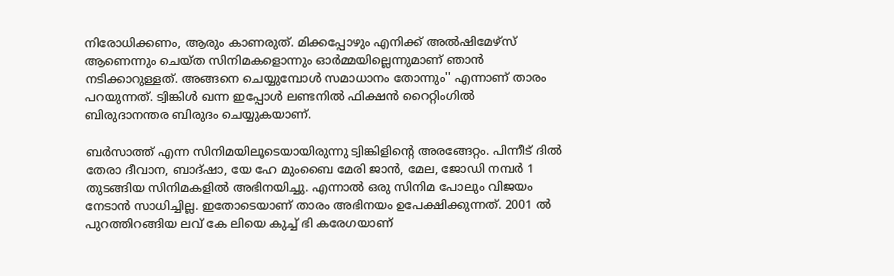നിരോധിക്കണം, ആരും കാണരുത്. മിക്കപ്പോഴും എനിക്ക് അല്‍ഷിമേഴ്‌സ് ആണെന്നും ചെയ്ത സിനിമകളൊന്നും ഓര്‍മ്മയില്ലെന്നുമാണ് ഞാന്‍ നടിക്കാറുള്ളത്. അങ്ങനെ ചെയ്യുമ്പോള്‍ സമാധാനം തോന്നും'' എന്നാണ് താരം പറയുന്നത്. ട്വിങ്കിള്‍ ഖന്ന ഇപ്പോള്‍ ലണ്ടനില്‍ ഫിക്ഷന്‍ റൈറ്റിംഗില്‍ ബിരുദാനന്തര ബിരുദം ചെയ്യുകയാണ്.

ബര്‍സാത്ത് എന്ന സിനിമയിലൂടെയായിരുന്നു ട്വിങ്കിളിന്റെ അരങ്ങേറ്റം. പിന്നീട് ദില്‍ തേരാ ദീവാന, ബാദ്ഷാ, യേ ഹേ മുംബൈ മേരി ജാന്‍, മേല, ജോഡി നമ്പര്‍ 1 തുടങ്ങിയ സിനിമകളില്‍ അഭിനയിച്ചു. എന്നാല്‍ ഒരു സിനിമ പോലും വിജയം നേടാന്‍ സാധിച്ചില്ല. ഇതോടെയാണ് താരം അഭിനയം ഉപേക്ഷിക്കുന്നത്. 2001 ല്‍ പുറത്തിറങ്ങിയ ലവ് കേ ലിയെ കുച്ച് ഭി കരേഗയാണ്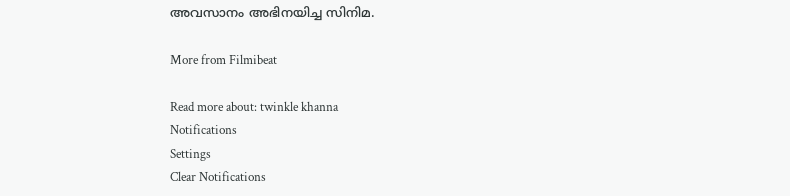അവസാനം അഭിനയിച്ച സിനിമ.

More from Filmibeat

Read more about: twinkle khanna
Notifications
Settings
Clear Notifications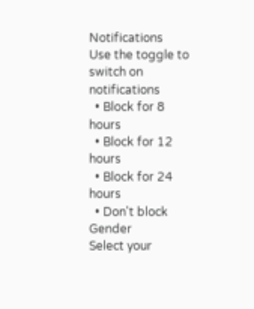Notifications
Use the toggle to switch on notifications
  • Block for 8 hours
  • Block for 12 hours
  • Block for 24 hours
  • Don't block
Gender
Select your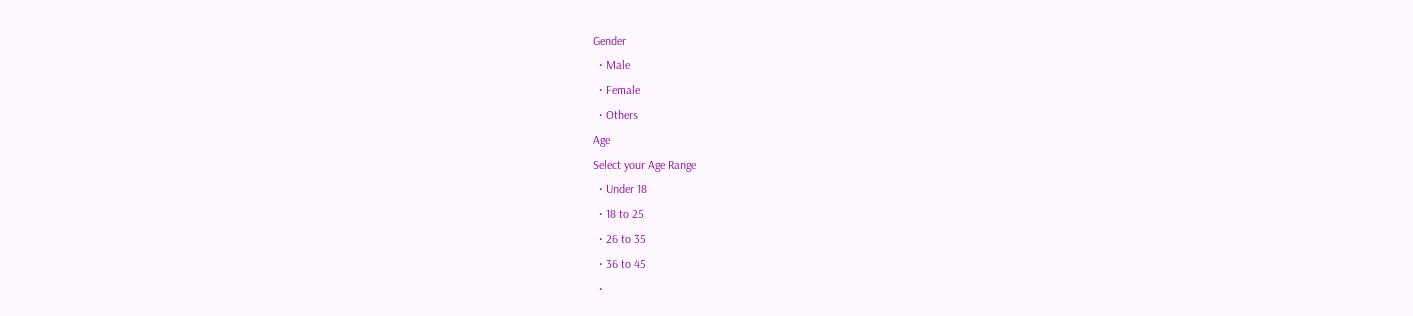Gender
  • Male
  • Female
  • Others
Age
Select your Age Range
  • Under 18
  • 18 to 25
  • 26 to 35
  • 36 to 45
  •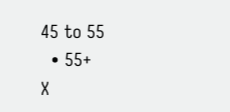45 to 55
  • 55+
X